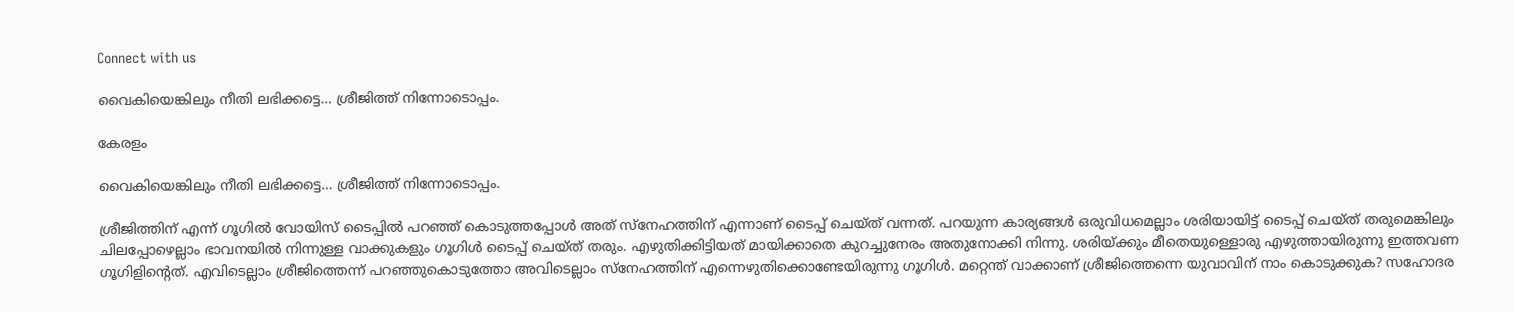Connect with us

വൈകിയെങ്കിലും നീതി ലഭിക്കട്ടെ… ശ്രീജിത്ത് നിന്നോടൊപ്പം.

കേരളം

വൈകിയെങ്കിലും നീതി ലഭിക്കട്ടെ… ശ്രീജിത്ത് നിന്നോടൊപ്പം.

ശ്രീജിത്തിന് എന്ന് ഗൂഗില്‍ വോയിസ് ടൈപ്പില്‍ പറഞ്ഞ് കൊടുത്തപ്പോള്‍ അത് സ്‌നേഹത്തിന് എന്നാണ് ടൈപ്പ് ചെയ്ത് വന്നത്. പറയുന്ന കാര്യങ്ങള്‍ ഒരുവിധമെല്ലാം ശരിയായിട്ട് ടൈപ്പ് ചെയ്ത് തരുമെങ്കിലും ചിലപ്പോഴെല്ലാം ഭാവനയില്‍ നിന്നുള്ള വാക്കുകളും ഗൂഗിള്‍ ടൈപ്പ് ചെയ്ത് തരും. എഴുതിക്കിട്ടിയത് മായിക്കാതെ കുറച്ചുനേരം അതുനോക്കി നിന്നു. ശരിയ്ക്കും മീതെയുള്ളൊരു എഴുത്തായിരുന്നു ഇത്തവണ ഗൂഗിളിന്റെത്. എവിടെല്ലാം ശ്രീജിത്തെന്ന് പറഞ്ഞുകൊടുത്തോ അവിടെല്ലാം സ്‌നേഹത്തിന് എന്നെഴുതിക്കൊണ്ടേയിരുന്നു ഗൂഗിള്‍. മറ്റെന്ത് വാക്കാണ് ശ്രീജിത്തെന്നെ യുവാവിന് നാം കൊടുക്കുക? സഹോദര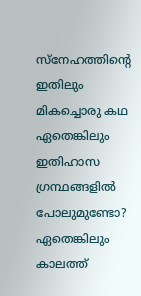സ്‌നേഹത്തിന്റെ ഇതിലും മികച്ചൊരു കഥ ഏതെങ്കിലും ഇതിഹാസ ഗ്രന്ഥങ്ങളില്‍ പോലുമുണ്ടോ? ഏതെങ്കിലും കാലത്ത്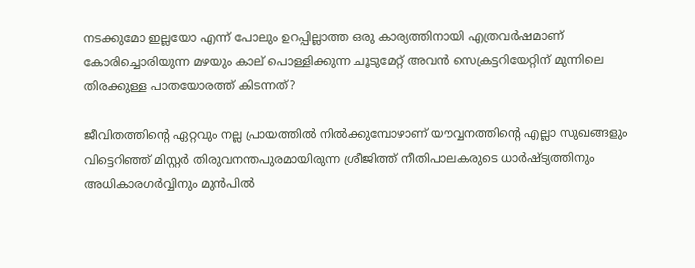നടക്കുമോ ഇല്ലയോ എന്ന് പോലും ഉറപ്പില്ലാത്ത ഒരു കാര്യത്തിനായി എത്രവര്‍ഷമാണ് കോരിച്ചൊരിയുന്ന മഴയും കാല് പൊള്ളിക്കുന്ന ചൂടുമേറ്റ് അവന്‍ സെക്രട്ടറിയേറ്റിന് മുന്നിലെ തിരക്കുള്ള പാതയോരത്ത് കിടന്നത്?

ജീവിതത്തിന്റെ ഏറ്റവും നല്ല പ്രായത്തില്‍ നില്‍ക്കുമ്പോഴാണ് യൗവ്വനത്തിന്റെ എല്ലാ സുഖങ്ങളും വിട്ടെറിഞ്ഞ് മിസ്റ്റര്‍ തിരുവനന്തപുരമായിരുന്ന ശ്രീജിത്ത് നീതിപാലകരുടെ ധാര്‍ഷ്ട്യത്തിനും അധികാരഗര്‍വ്വിനും മുന്‍പില്‍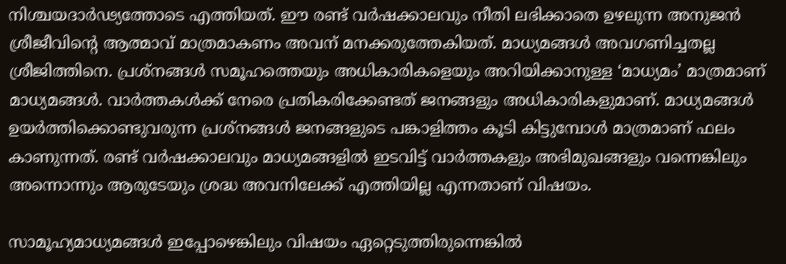നിശ്ചയദാര്‍ഢ്യത്തോടെ എത്തിയത്. ഈ രണ്ട് വര്‍ഷക്കാലവും നീതി ലഭിക്കാതെ ഉഴലുന്ന അനുജന്‍ ശ്രീജീവിന്റെ ആത്മാവ് മാത്രമാകണം അവന് മനക്കരുത്തേകിയത്. മാധ്യമങ്ങള്‍ അവഗണിച്ചതല്ല ശ്രീജിത്തിനെ. പ്രശ്‌നങ്ങള്‍ സമൂഹത്തെയും അധികാരികളെയും അറിയിക്കാനുള്ള ‘മാധ്യമം’ മാത്രമാണ് മാധ്യമങ്ങള്‍. വാര്‍ത്തകള്‍ക്ക് നേരെ പ്രതികരിക്കേണ്ടത് ജനങ്ങളും അധികാരികളുമാണ്. മാധ്യമങ്ങള്‍ ഉയര്‍ത്തിക്കൊണ്ടുവരുന്ന പ്രശ്‌നങ്ങള്‍ ജനങ്ങളുടെ പങ്കാളിത്തം കൂടി കിട്ടുമ്പോള്‍ മാത്രമാണ് ഫലം കാണുന്നത്. രണ്ട് വര്‍ഷക്കാലവും മാധ്യമങ്ങളില്‍ ഇടവിട്ട് വാര്‍ത്തകളും അഭിമുഖങ്ങളും വന്നെങ്കിലും അന്നൊന്നും ആരുടേയും ശ്രദ്ധ അവനിലേക്ക് എത്തിയില്ല എന്നതാണ് വിഷയം.

സാമൂഹ്യമാധ്യമങ്ങള്‍ ഇപ്പോഴെങ്കിലും വിഷയം ഏറ്റെടുത്തിരുന്നെങ്കില്‍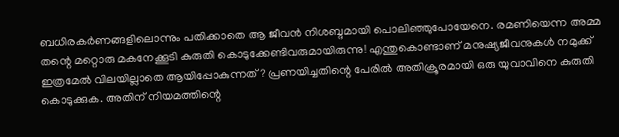ബധിരകര്‍ണങ്ങളിലൊന്നും പതിക്കാതെ ആ ജീവന്‍ നിശബ്ദമായി പൊലിഞ്ഞുപോയേനെ. രമണിയെന്ന അമ്മ തന്റെ മറ്റൊരു മകനേക്കൂടി കുരുതി കൊടുക്കേണ്ടിവരുമായിരുന്നു! എന്തുകൊണ്ടാണ് മനുഷ്യജീവനുകള്‍ നമുക്ക് ഇത്രമേല്‍ വിലയില്ലാതെ ആയിപ്പോകുന്നത്? പ്രണയിച്ചതിന്റെ പേരില്‍ അതിക്രൂരമായി ഒരു യുവാവിനെ കുരുതി കൊടുക്കുക. അതിന് നിയമത്തിന്റെ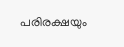പരിരക്ഷയും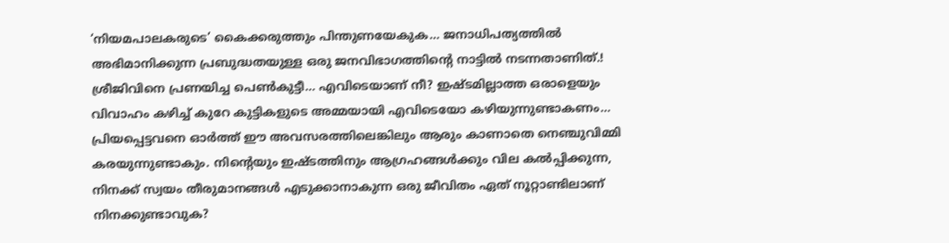‘നിയമപാലകരുടെ’ കൈക്കരുത്തും പിന്തുണയേകുക… ജനാധിപത്യത്തില്‍ അഭിമാനിക്കുന്ന പ്രബുദ്ധതയുള്ള ഒരു ജനവിഭാഗത്തിന്റെ നാട്ടില്‍ നടന്നതാണിത്.! ശ്രീജിവിനെ പ്രണയിച്ച പെണ്‍കുട്ടീ… എവിടെയാണ് നീ? ഇഷ്ടമില്ലാത്ത ഒരാളെയും വിവാഹം കഴിച്ച് കുറേ കുട്ടികളുടെ അമ്മയായി എവിടെയോ കഴിയുന്നുണ്ടാകണം… പ്രിയപ്പെട്ടവനെ ഓര്‍ത്ത് ഈ അവസരത്തിലെങ്കിലും ആരും കാണാതെ നെഞ്ചുവിമ്മി കരയുന്നുണ്ടാകും. നിന്റെയും ഇഷ്ടത്തിനും ആഗ്രഹങ്ങള്‍ക്കും വില കല്‍പ്പിക്കുന്ന, നിനക്ക് സ്വയം തീരുമാനങ്ങള്‍ എടുക്കാനാകുന്ന ഒരു ജീവിതം ഏത് നൂറ്റാണ്ടിലാണ് നിനക്കുണ്ടാവുക?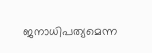ജനാധിപത്യമെന്ന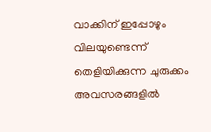വാക്കിന് ഇപ്പോഴും വിലയുണ്ടെന്ന് തെളിയിക്കുന്ന ചുരുക്കം അവസരങ്ങളില്‍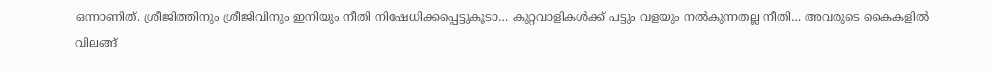ഒന്നാണിത്. ശ്രീജിത്തിനും ശ്രീജിവിനും ഇനിയും നീതി നിഷേധിക്കപ്പെട്ടുകൂടാ… കുറ്റവാളികള്‍ക്ക് പട്ടും വളയും നല്‍കുന്നതല്ല നീതി… അവരുടെ കൈകളില്‍ വിലങ്ങ്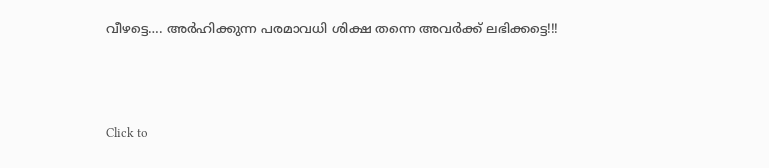വീഴട്ടെ…. അര്‍ഹിക്കുന്ന പരമാവധി ശിക്ഷ തന്നെ അവര്‍ക്ക് ലഭിക്കട്ടെ!!!



Click to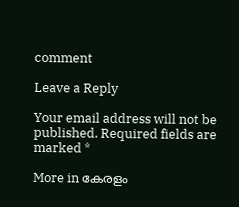comment

Leave a Reply

Your email address will not be published. Required fields are marked *

More in കേരളം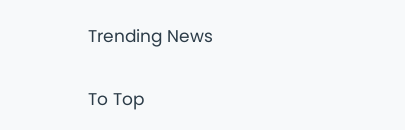Trending News

To Top